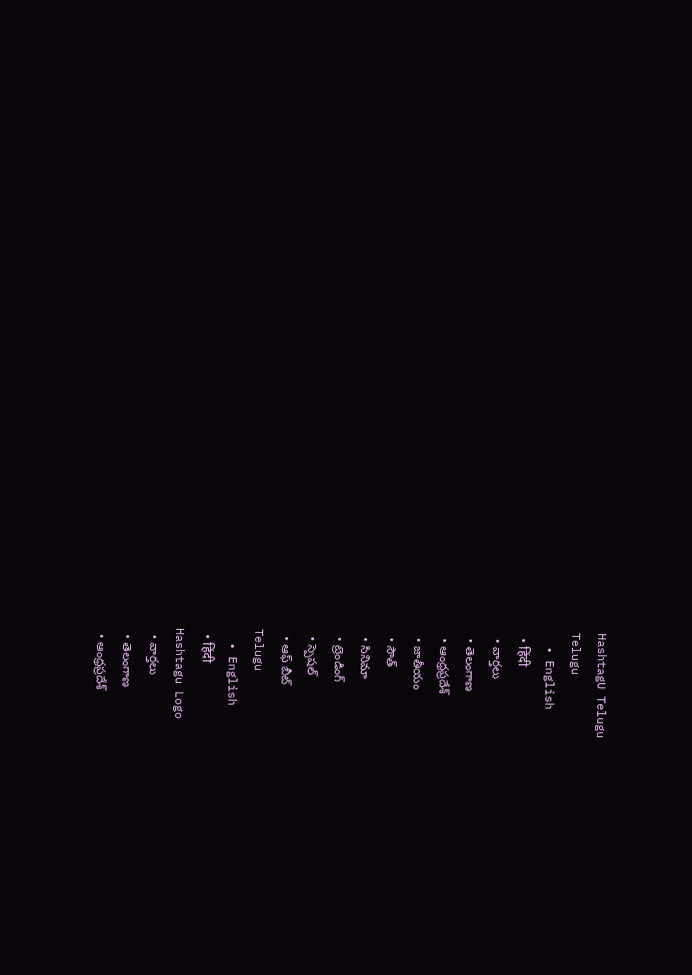HashtagU Telugu
Telugu
  • English
  • हिंदी
  • వార్తలు
  • తెలంగాణ
  • ఆంధ్రప్రదేశ్
  • జాతీయం
  • సౌత్
  • సినిమా
  • ట్రెండింగ్
  • స్పెషల్
  • ఆఫ్ బీట్
Telugu
  • English
  • हिंदी
Hashtagu Logo
  • వార్తలు
  • తెలంగాణ
  • ఆంధ్రప్రదేశ్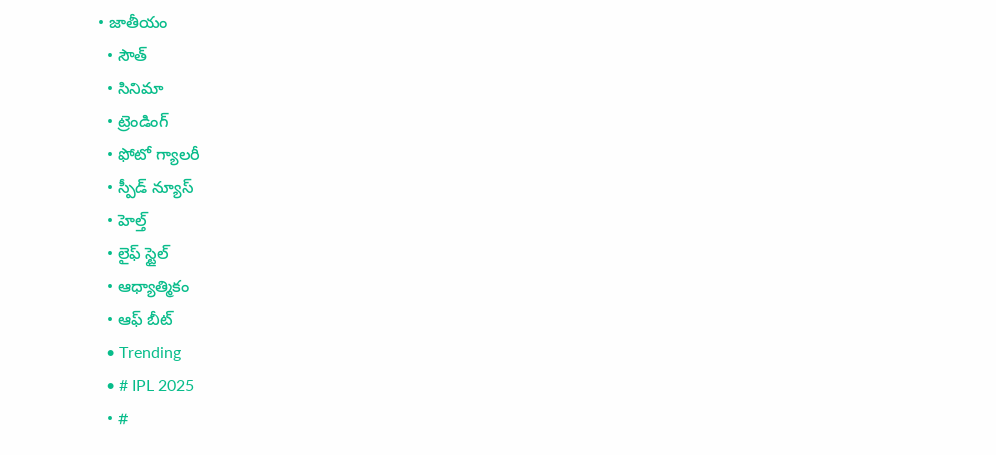• జాతీయం
  • సౌత్
  • సినిమా
  • ట్రెండింగ్
  • ఫోటో గ్యాలరీ
  • స్పీడ్ న్యూస్
  • హెల్త్
  • లైఫ్ స్టైల్
  • ఆధ్యాత్మికం
  • ఆఫ్ బీట్
  • Trending
  • # IPL 2025
  • #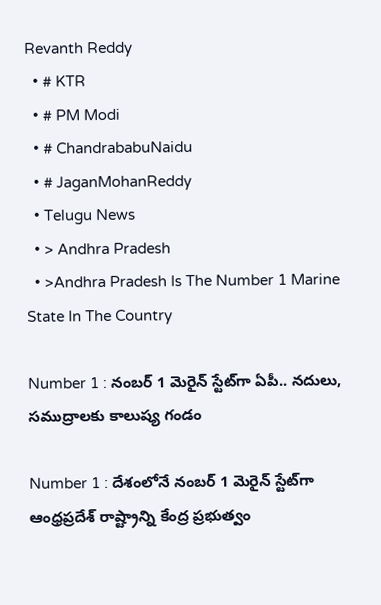Revanth Reddy
  • # KTR
  • # PM Modi
  • # ChandrababuNaidu
  • # JaganMohanReddy
  • Telugu News
  • > Andhra Pradesh
  • >Andhra Pradesh Is The Number 1 Marine State In The Country

Number 1 : నంబర్‌ 1 మెరైన్‌ స్టేట్‌గా ఏపీ.. నదులు, సముద్రాలకు కాలుష్య గండం

Number 1 : దేశంలోనే నంబర్‌ 1 మెరైన్‌ స్టేట్‌గా ఆంధ్రప్రదేశ్‌ రాష్ట్రాన్ని కేంద్ర ప్రభుత్వం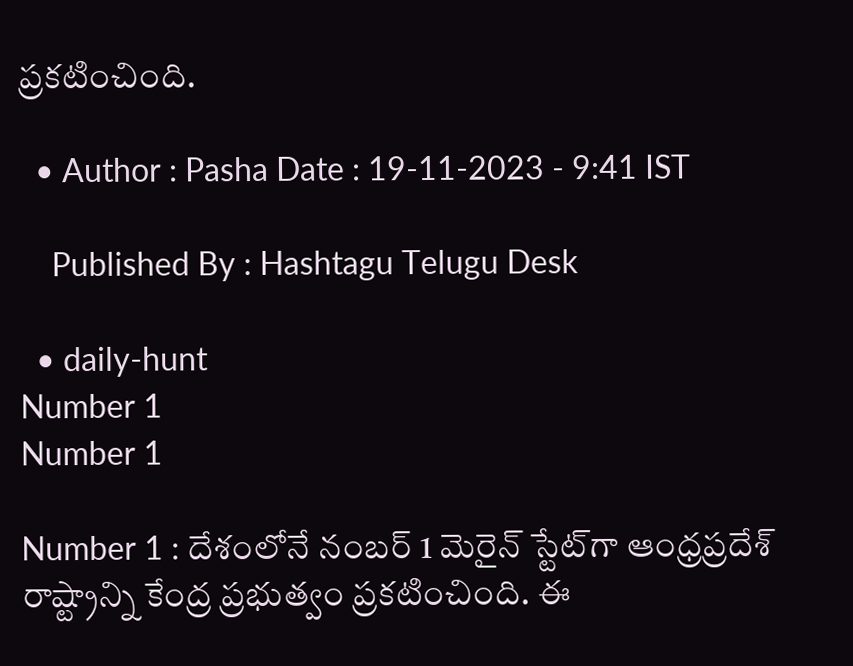ప్రకటించింది.

  • Author : Pasha Date : 19-11-2023 - 9:41 IST

    Published By : Hashtagu Telugu Desk

  • daily-hunt
Number 1
Number 1

Number 1 : దేశంలోనే నంబర్‌ 1 మెరైన్‌ స్టేట్‌గా ఆంధ్రప్రదేశ్‌ రాష్ట్రాన్ని కేంద్ర ప్రభుత్వం ప్రకటించింది. ఈ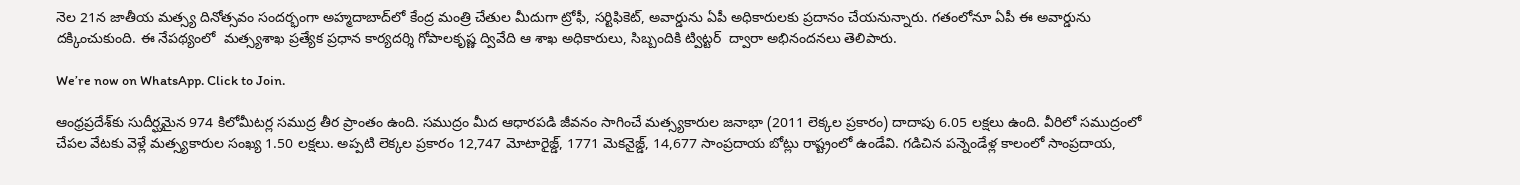నెల 21న జాతీయ మత్స్య దినోత్సవం సందర్భంగా అహ్మదాబాద్‌లో కేంద్ర మంత్రి చేతుల మీదుగా ట్రోఫీ, సర్టిఫికెట్‌, అవార్డును ఏపీ అధికారులకు ప్రదానం చేయనున్నారు. గతంలోనూ ఏపీ ఈ అవార్డును దక్కించుకుంది. ఈ నేపథ్యంలో  మత్స్యశాఖ ప్రత్యేక ప్రధాన కార్యదర్శి గోపాలకృష్ణ ద్వివేది ఆ శాఖ అధికారులు, సిబ్బందికి ట్విట్టర్‌  ద్వారా అభినందనలు తెలిపారు.

We’re now on WhatsApp. Click to Join.

ఆంధ్రప్రదేశ్‌‌కు సుదీర్ఘమైన 974 కిలోమీటర్ల సముద్ర తీర ప్రాంతం ఉంది. సముద్రం మీద ఆధారపడి జీవనం సాగించే మత్స్యకారుల జనాభా (2011 లెక్కల ప్రకారం) దాదాపు 6.05 లక్షలు ఉంది. వీరిలో సముద్రంలో చేపల వేటకు వెళ్లే మత్స్యకారుల సంఖ్య 1.50 లక్షలు. అప్పటి లెక్కల ప్రకారం 12,747 మోటారైజ్డ్‌, 1771 మెకనైజ్డ్‌, 14,677 సాంప్రదాయ బోట్లు రాష్ట్రంలో ఉండేవి. గడిచిన పన్నెండేళ్ల కాలంలో సాంప్రదాయ,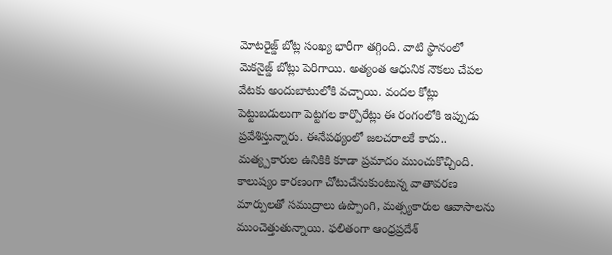మోటరైజ్డ్‌ బోట్ల సంఖ్య భారీగా తగ్గింది. వాటి స్థానంలో మెకనైజ్డ్‌ బోట్లు పెరిగాయి. అత్యంత ఆధునిక నౌకలు చేపల వేటకు అందుబాటులోకి వచ్చాయి. వందల కోట్లు పెట్టుబడులుగా పెట్టగల కార్పొరేట్లు ఈ రంగంలోకి ఇప్పుడు ప్రవేశిస్తున్నారు. ఈనేపథ్యంలో జలచరాలకే కాదు.. మత్య్పకారుల ఉనికికి కూడా ప్రమాదం ముంచుకొచ్చింది. కాలుష్యం కారణంగా చోటుచేనుకుంటున్న వాతావరణ మార్పులతో సముద్రాలు ఉప్పొంగి, మత్స్యకారుల ఆవాసాలను ముంచెత్తుతున్నాయి. ఫలితంగా ఆంధ్రప్రదేశ్‌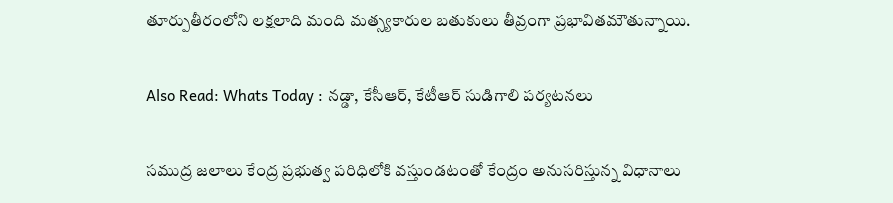తూర్పుతీరంలోని లక్షలాది మంది మత్స్యకారుల బతుకులు తీవ్రంగా ప్రభావితమౌతున్నాయి.

Also Read: Whats Today : నడ్డా, కేసీఆర్, కేటీఆర్ సుడిగాలి పర్యటనలు

సముద్ర జలాలు కేంద్ర ప్రభుత్వ పరిధిలోకి వస్తుండటంతో కేంద్రం అనుసరిస్తున్న విధానాలు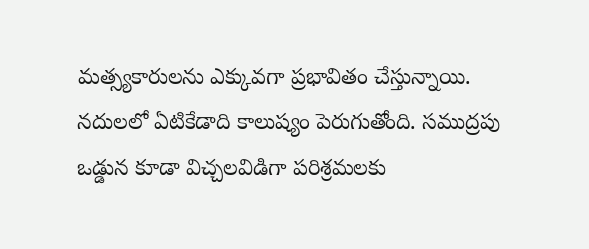మత్స్యకారులను ఎక్కువగా ప్రభావితం చేస్తున్నాయి. నదులలో ఏటికేడాది కాలుష్యం పెరుగుతోంది. సముద్రపు ఒడ్డున కూడా విచ్చలవిడిగా పరిశ్రమలకు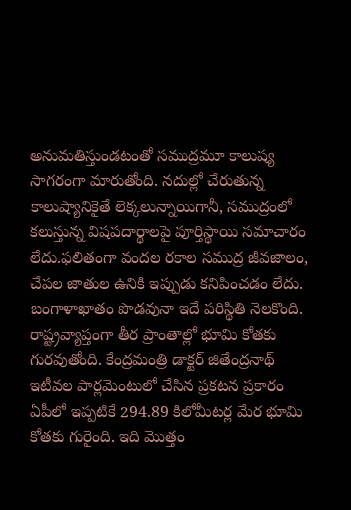అనుమతిస్తుండటంతో సముద్రమూ కాలుష్య సాగరంగా మారుతోంది. నదుల్లో చేరుతున్న కాలుష్యానికైతే లెక్కలున్నాయిగానీ, సముద్రంలో కలుస్తున్న విషపదార్థాలపై పూర్తిస్థాయి సమాచారం లేదు.ఫలితంగా వందల రకాల సముద్ర జీవజాలం, చేపల జాతుల ఉనికి ఇప్పుడు కనిపించడం లేదు. బంగాళాఖాతం పొడవునా ఇదే పరిస్థితి నెలకొంది. రాష్ట్రవ్యాప్తంగా తీర ప్రాంతాల్లో భూమి కోతకు గురవుతోంది. కేంద్రమంత్రి డాక్టర్‌ జితేంద్రనాథ్‌ ఇటీవల పార్లమెంటులో చేసిన ప్రకటన ప్రకారం ఏపీలో ఇప్పటికే 294.89 కిలోమీటర్ల మేర భూమి కోతకు గురైంది. ఇది మొత్తం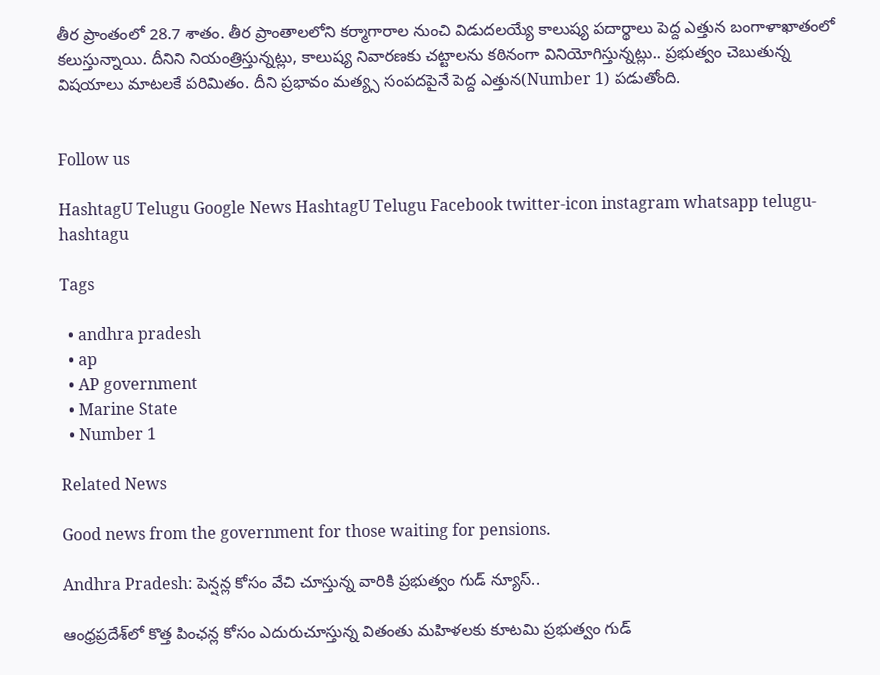తీర ప్రాంతంలో 28.7 శాతం. తీర ప్రాంతాలలోని కర్మాగారాల నుంచి విడుదలయ్యే కాలుష్య పదార్థాలు పెద్ద ఎత్తున బంగాళాఖాతంలో కలుస్తున్నాయి. దీనిని నియంత్రిస్తున్నట్లు, కాలుష్య నివారణకు చట్టాలను కఠినంగా వినియోగిస్తున్నట్లు.. ప్రభుత్వం చెబుతున్న విషయాలు మాటలకే పరిమితం. దీని ప్రభావం మత్య్స సంపదపైనే పెద్ద ఎత్తున(Number 1) పడుతోంది.


Follow us

HashtagU Telugu Google News HashtagU Telugu Facebook twitter-icon instagram whatsapp telugu-hashtagu

Tags

  • andhra pradesh
  • ap
  • AP government
  • Marine State
  • Number 1

Related News

Good news from the government for those waiting for pensions.

Andhra Pradesh: పెన్షన్ల కోసం వేచి చూస్తున్న వారికి ప్రభుత్వం గుడ్ న్యూస్..

ఆంధ్రప్రదేశ్‌లో కొత్త పింఛన్ల కోసం ఎదురుచూస్తున్న వితంతు మహిళలకు కూటమి ప్రభుత్వం గుడ్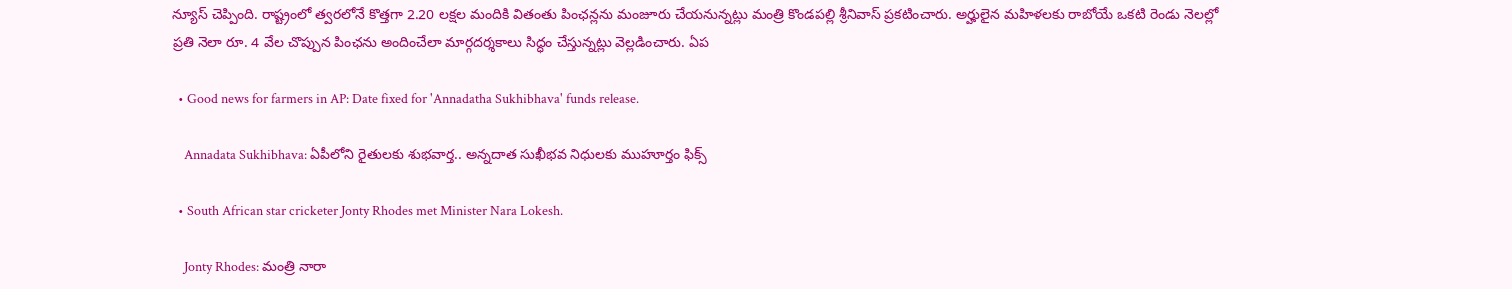న్యూస్ చెప్పింది. రాష్ట్రంలో త్వరలోనే కొత్తగా 2.20 లక్షల మందికి వితంతు పింఛన్లను మంజూరు చేయనున్నట్లు మంత్రి కొండపల్లి శ్రీనివాస్ ప్రకటించారు. అర్హులైన మహిళలకు రాబోయే ఒకటి రెండు నెలల్లో ప్రతి నెలా రూ. 4 వేల చొప్పున పింఛను అందించేలా మార్గదర్శకాలు సిద్ధం చేస్తున్నట్లు వెల్లడించారు. ఏప

  • Good news for farmers in AP: Date fixed for 'Annadatha Sukhibhava' funds release.

    Annadata Sukhibhava: ఏపీలోని రైతులకు శుభవార్త.. అన్నదాత సుఖీభవ నిధులకు ముహూర్తం ఫిక్స్

  • South African star cricketer Jonty Rhodes met Minister Nara Lokesh.

    Jonty Rhodes: మంత్రి నారా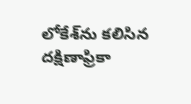లోకేశ్‌ను కలిసిన దక్షిణాఫ్రికా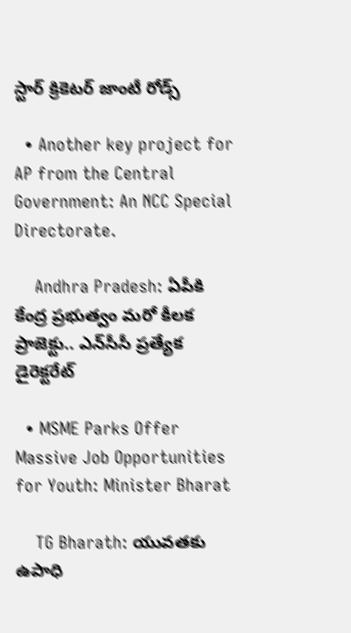స్టార్‌ క్రికెటర్‌ జాంటీ రోడ్స్‌

  • Another key project for AP from the Central Government: An NCC Special Directorate.

    Andhra Pradesh: ఏపీకి కేంద్ర ప్రభుత్వం మరో కీలక ప్రాజెక్టు.. ఎన్‌సీసీ ప్రత్యేక డైరెక్టరేట్‌

  • MSME Parks Offer Massive Job Opportunities for Youth: Minister Bharat

    TG Bharath: యువతకు ఉపాధి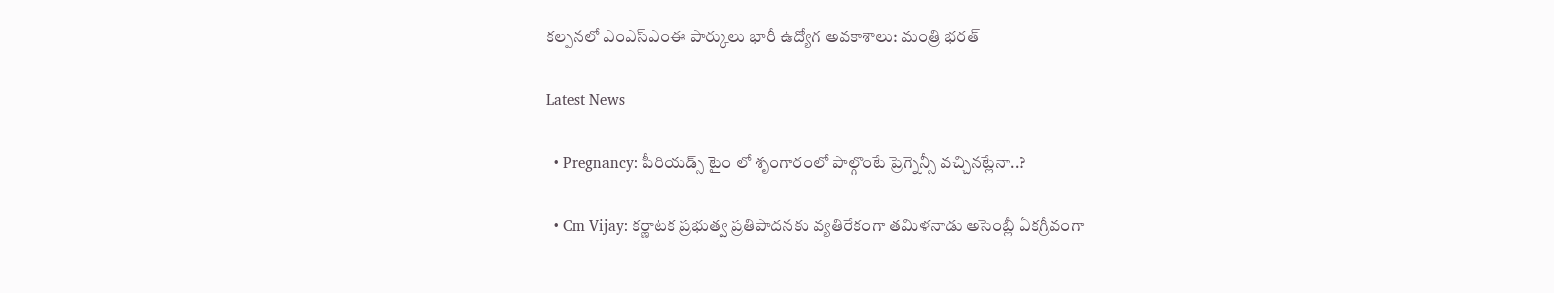కల్పనలో ఎంఎస్‌ఎంఈ పార్కులు భారీ ఉద్యోగ అవకాశాలు: మంత్రి భరత్

Latest News

  • Pregnancy: పీరియడ్స్ టైం లో శృంగారంలో పాల్గొంటే ప్రెగ్నెన్సీ వచ్చినట్లేనా..?

  • Cm Vijay: కర్ణాటక ప్రభుత్వ ప్రతిపాదనకు వ్యతిరేకంగా తమిళనాడు అసెంబ్లీ ఏకగ్రీవంగా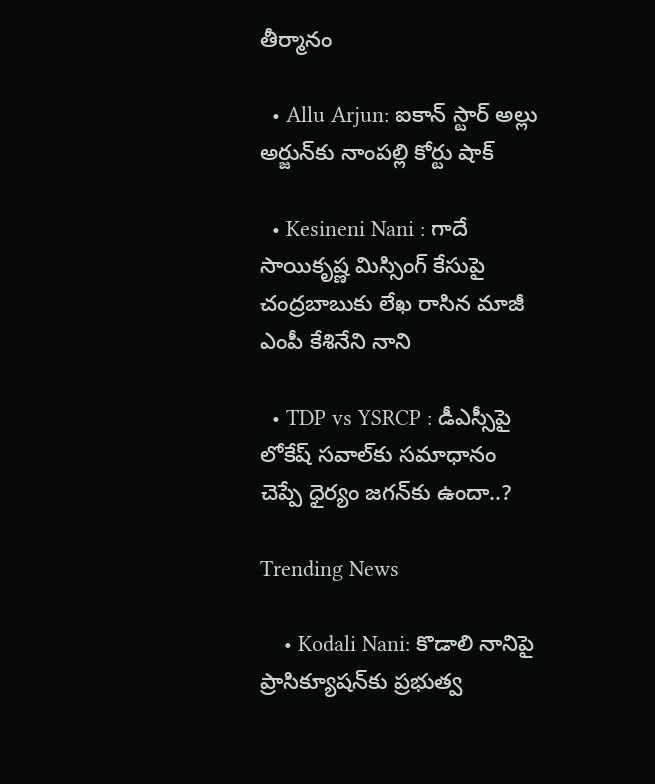తీర్మానం

  • Allu Arjun: ఐకాన్ స్టార్ అల్లు అర్జున్‌కు నాంపల్లి కోర్టు షాక్

  • Kesineni Nani : గాదే సాయికృష్ణ మిస్సింగ్ కేసుపై చంద్ర‌బాబుకు లేఖ రాసిన మాజీ ఎంపీ కేశినేని నాని

  • TDP vs YSRCP : డీఎస్సీపై లోకేష్ సవాల్‌కు సమాధానం చెప్పే ధైర్యం జగన్‌కు ఉందా..?

Trending News

    • Kodali Nani: కొడాలి నానిపై ప్రాసిక్యూషన్‌కు ప్రభుత్వ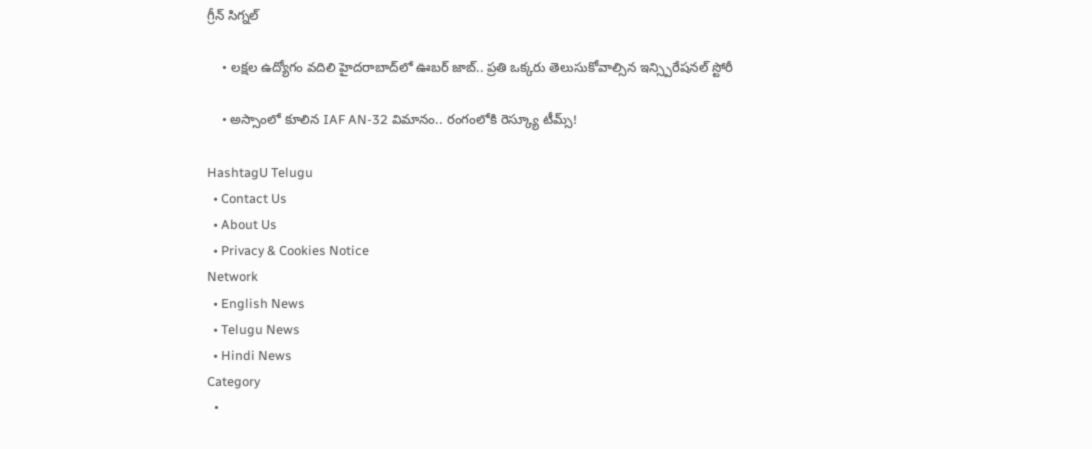గ్రీన్ సిగ్నల్

    • లక్షల ఉద్యోగం వదిలి హైదరాబాద్‌లో ఊబర్ జాబ్.. ప్రతి ఒక్కరు తెలుసుకోవాల్సిన ఇన్స్పిరేషనల్ స్టోరీ

    • అస్సాంలో కూలిన IAF AN-32 విమానం.. రంగంలోకి రెస్క్యూ టీమ్స్!

HashtagU Telugu
  • Contact Us
  • About Us
  • Privacy & Cookies Notice
Network
  • English News
  • Telugu News
  • Hindi News
Category
  •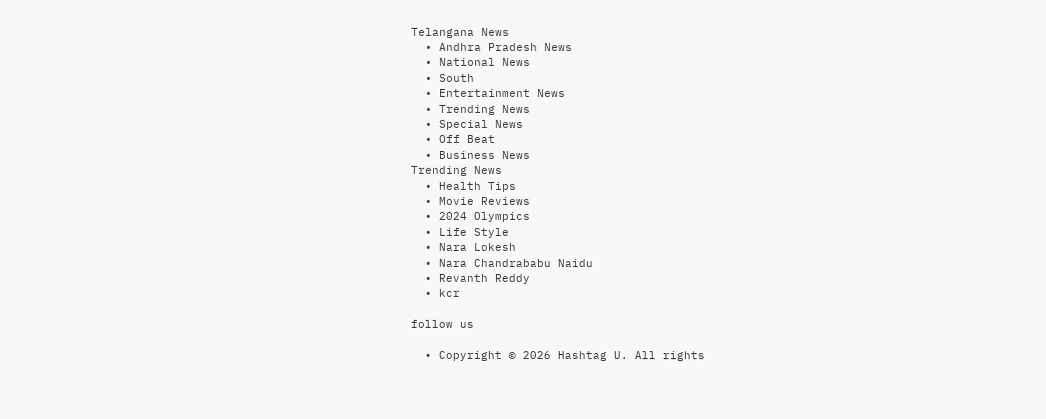Telangana News
  • Andhra Pradesh News
  • National News
  • South
  • Entertainment News
  • Trending News
  • Special News
  • Off Beat
  • Business News
Trending News
  • Health Tips
  • Movie Reviews
  • 2024 Olympics
  • Life Style
  • Nara Lokesh
  • Nara Chandrababu Naidu
  • Revanth Reddy
  • kcr

follow us

  • Copyright © 2026 Hashtag U. All rights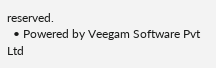reserved.
  • Powered by Veegam Software Pvt Ltd